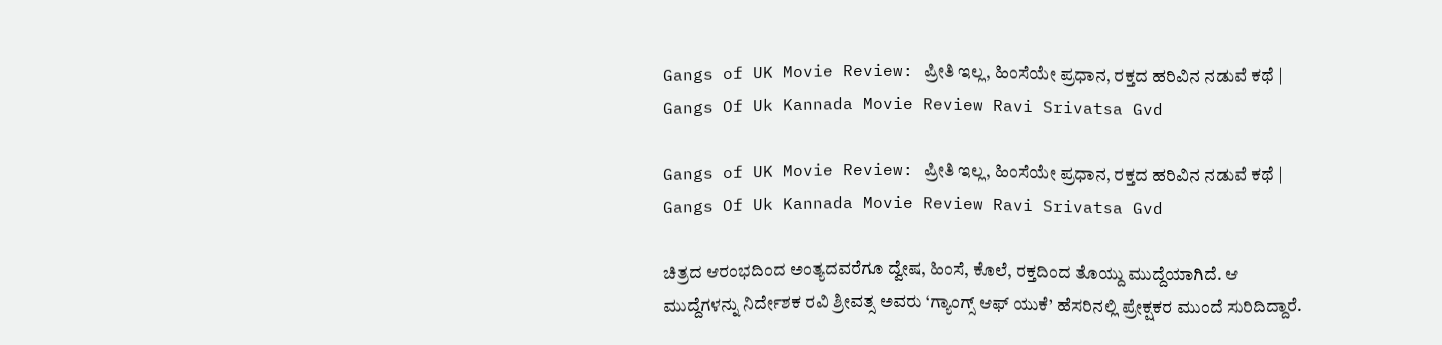Gangs of UK Movie Review: ಪ್ರೀತಿ ಇಲ್ಲ, ಹಿಂಸೆಯೇ ಪ್ರಧಾನ, ರಕ್ತದ ಹರಿವಿನ ನಡುವೆ ಕಥೆ | Gangs Of Uk Kannada Movie Review Ravi Srivatsa Gvd

Gangs of UK Movie Review: ಪ್ರೀತಿ ಇಲ್ಲ, ಹಿಂಸೆಯೇ ಪ್ರಧಾನ, ರಕ್ತದ ಹರಿವಿನ ನಡುವೆ ಕಥೆ | Gangs Of Uk Kannada Movie Review Ravi Srivatsa Gvd

ಚಿತ್ರದ ಆರಂಭದಿಂದ ಅಂತ್ಯದವರೆಗೂ ದ್ವೇಷ, ಹಿಂಸೆ, ಕೊಲೆ, ರಕ್ತದಿಂದ ತೊಯ್ದು ಮುದ್ದೆಯಾಗಿದೆ. ಆ ಮುದ್ದೆಗಳನ್ನು ನಿರ್ದೇಶಕ ರವಿ ಶ್ರೀವತ್ಸ ಅವರು ‘ಗ್ಯಾಂಗ್ಸ್‌ ಆಫ್‌ ಯುಕೆ’ ಹೆಸರಿನಲ್ಲಿ ಪ್ರೇಕ್ಷಕರ ಮುಂದೆ ಸುರಿದಿದ್ದಾರೆ.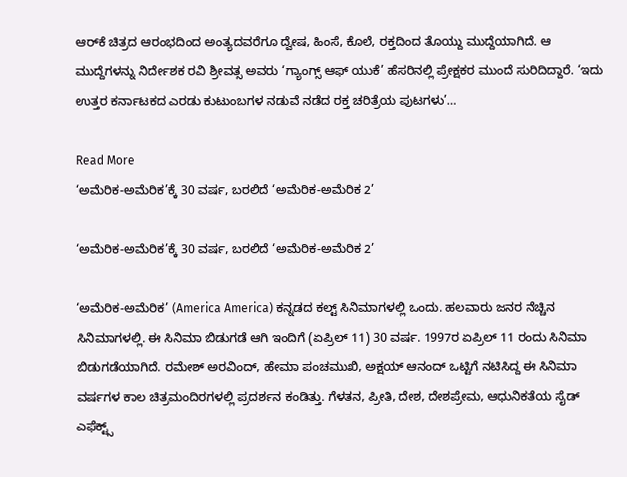ಆರ್‌ಕೆ ಚಿತ್ರದ ಆರಂಭದಿಂದ ಅಂತ್ಯದವರೆಗೂ ದ್ವೇಷ, ಹಿಂಸೆ, ಕೊಲೆ, ರಕ್ತದಿಂದ ತೊಯ್ದು ಮುದ್ದೆಯಾಗಿದೆ. ಆ ಮುದ್ದೆಗಳನ್ನು ನಿರ್ದೇಶಕ ರವಿ ಶ್ರೀವತ್ಸ ಅವರು ‘ಗ್ಯಾಂಗ್ಸ್‌ ಆಫ್‌ ಯುಕೆ’ ಹೆಸರಿನಲ್ಲಿ ಪ್ರೇಕ್ಷಕರ ಮುಂದೆ ಸುರಿದಿದ್ದಾರೆ. ‘ಇದು ಉತ್ತರ ಕರ್ನಾಟಕದ ಎರಡು ಕುಟುಂಬಗಳ ನಡುವೆ ನಡೆದ ರಕ್ತ ಚರಿತ್ರೆಯ ಪುಟಗಳು’…

Read More
‘ಅಮೆರಿಕ-ಅಮೆರಿಕ’ಕ್ಕೆ 30 ವರ್ಷ, ಬರಲಿದೆ ‘ಅಮೆರಿಕ-ಅಮೆರಿಕ 2’

‘ಅಮೆರಿಕ-ಅಮೆರಿಕ’ಕ್ಕೆ 30 ವರ್ಷ, ಬರಲಿದೆ ‘ಅಮೆರಿಕ-ಅಮೆರಿಕ 2’

‘ಅಮೆರಿಕ-ಅಮೆರಿಕ’ (America America) ಕನ್ನಡದ ಕಲ್ಟ್ ಸಿನಿಮಾಗಳಲ್ಲಿ ಒಂದು. ಹಲವಾರು ಜನರ ನೆಚ್ಚಿನ ಸಿನಿಮಾಗಳಲ್ಲಿ. ಈ ಸಿನಿಮಾ ಬಿಡುಗಡೆ ಆಗಿ ಇಂದಿಗೆ (ಏಪ್ರಿಲ್ 11) 30 ವರ್ಷ. 1997ರ ಏಪ್ರಿಲ್ 11 ರಂದು ಸಿನಿಮಾ ಬಿಡುಗಡೆಯಾಗಿದೆ. ರಮೇಶ್ ಅರವಿಂದ್, ಹೇಮಾ ಪಂಚಮುಖಿ, ಅಕ್ಷಯ್ ಆನಂದ್ ಒಟ್ಟಿಗೆ ನಟಿಸಿದ್ದ ಈ ಸಿನಿಮಾ ವರ್ಷಗಳ ಕಾಲ ಚಿತ್ರಮಂದಿರಗಳಲ್ಲಿ ಪ್ರದರ್ಶನ ಕಂಡಿತ್ತು. ಗೆಳತನ, ಪ್ರೀತಿ, ದೇಶ, ದೇಶಪ್ರೇಮ, ಆಧುನಿಕತೆಯ ಸೈಡ್ ಎಫೆಕ್ಟ್ಸ್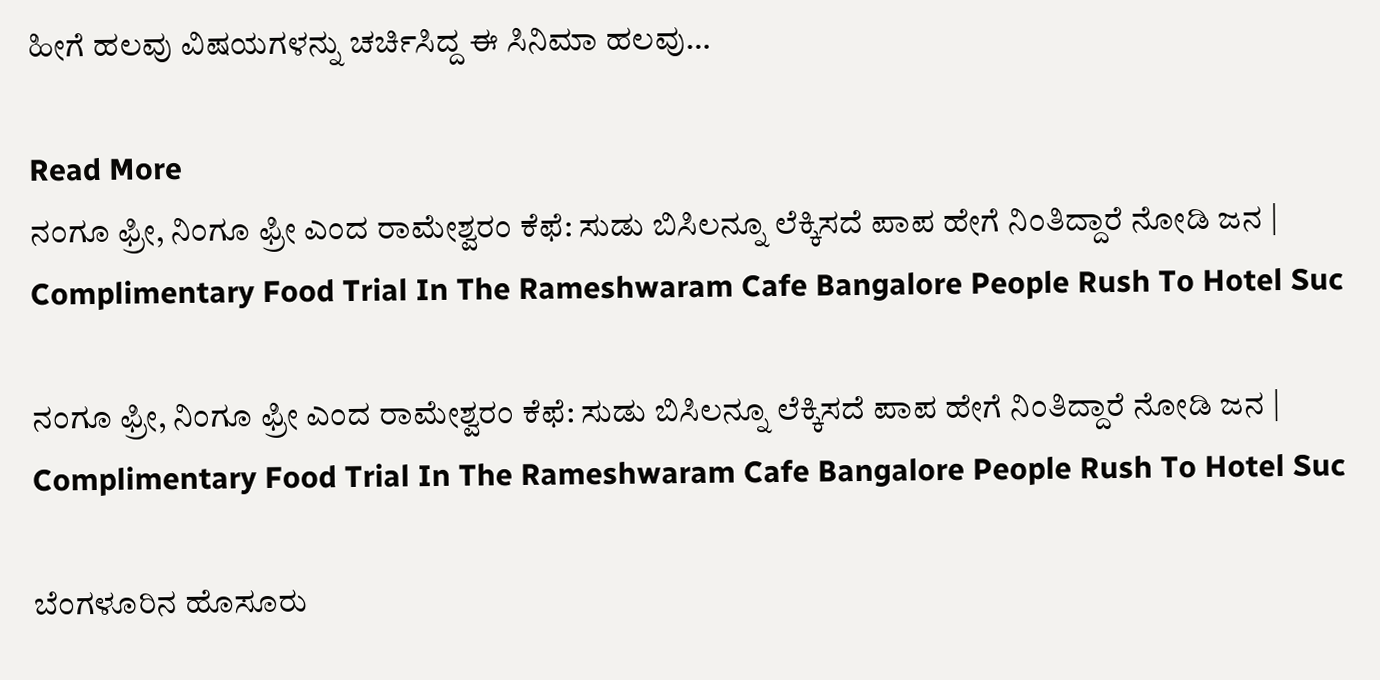ಹೀಗೆ ಹಲವು ವಿಷಯಗಳನ್ನು ಚರ್ಚಿಸಿದ್ದ ಈ ಸಿನಿಮಾ ಹಲವು…

Read More
ನಂಗೂ ಫ್ರೀ, ನಿಂಗೂ ಫ್ರೀ ಎಂದ ರಾಮೇಶ್ವರಂ ಕೆಫೆ: ಸುಡು ಬಿಸಿಲನ್ನೂ ಲೆಕ್ಕಿಸದೆ ಪಾಪ ಹೇಗೆ ನಿಂತಿದ್ದಾರೆ ನೋಡಿ ಜನ | Complimentary Food Trial In The Rameshwaram Cafe Bangalore People Rush To Hotel Suc

ನಂಗೂ ಫ್ರೀ, ನಿಂಗೂ ಫ್ರೀ ಎಂದ ರಾಮೇಶ್ವರಂ ಕೆಫೆ: ಸುಡು ಬಿಸಿಲನ್ನೂ ಲೆಕ್ಕಿಸದೆ ಪಾಪ ಹೇಗೆ ನಿಂತಿದ್ದಾರೆ ನೋಡಿ ಜನ | Complimentary Food Trial In The Rameshwaram Cafe Bangalore People Rush To Hotel Suc

ಬೆಂಗಳೂರಿನ ಹೊಸೂರು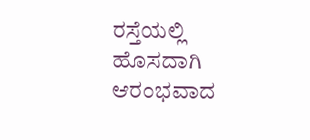ರಸ್ತೆಯಲ್ಲಿ ಹೊಸದಾಗಿ ಆರಂಭವಾದ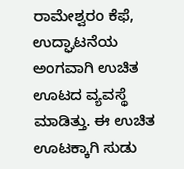ರಾಮೇಶ್ವರಂ ಕೆಫೆ, ಉದ್ಘಾಟನೆಯ ಅಂಗವಾಗಿ ಉಚಿತ ಊಟದ ವ್ಯವಸ್ಥೆ ಮಾಡಿತ್ತು. ಈ ಉಚಿತ ಊಟಕ್ಕಾಗಿ ಸುಡು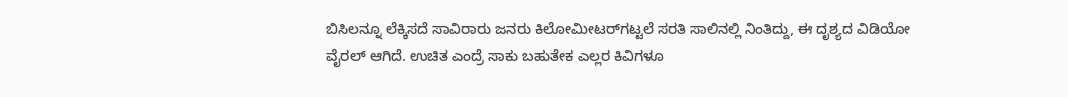ಬಿಸಿಲನ್ನೂ ಲೆಕ್ಕಿಸದೆ ಸಾವಿರಾರು ಜನರು ಕಿಲೋಮೀಟರ್‌ಗಟ್ಟಲೆ ಸರತಿ ಸಾಲಿನಲ್ಲಿ ನಿಂತಿದ್ದು, ಈ ದೃಶ್ಯದ ವಿಡಿಯೋ ವೈರಲ್ ಆಗಿದೆ. ಉಚಿತ ಎಂದ್ರೆ ಸಾಕು ಬಹುತೇಕ ಎಲ್ಲರ ಕಿವಿಗಳೂ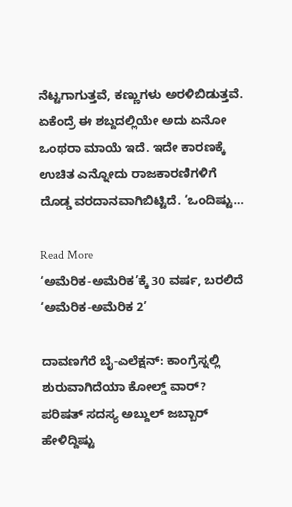ನೆಟ್ಟಗಾಗುತ್ತವೆ, ಕಣ್ಣುಗಳು ಅರಳಿಬಿಡುತ್ತವೆ. ಏಕೆಂದ್ರೆ ಈ ಶಬ್ದದಲ್ಲಿಯೇ ಅದು ಏನೋ ಒಂಥರಾ ಮಾಯೆ ಇದೆ. ಇದೇ ಕಾರಣಕ್ಕೆ ಉಚಿತ ಎನ್ನೋದು ರಾಜಕಾರಣಿಗಳಿಗೆ ದೊಡ್ಡ ವರದಾನವಾಗಿಬಿಟ್ಟಿದೆ. ‘ಒಂದಿಷ್ಟು…

Read More
‘ಅಮೆರಿಕ-ಅಮೆರಿಕ’ಕ್ಕೆ 30 ವರ್ಷ, ಬರಲಿದೆ ‘ಅಮೆರಿಕ-ಅಮೆರಿಕ 2’

ದಾವಣಗೆರೆ ಬೈ-ಎಲೆಕ್ಷನ್: ಕಾಂಗ್ರೆಸ್ನಲ್ಲಿ ಶುರುವಾಗಿದೆಯಾ ಕೋಲ್ಡ್ ವಾರ್? ಪರಿಷತ್ ಸದಸ್ಯ ಅಬ್ದುಲ್ ಜಬ್ಬಾರ್ ಹೇಳಿದ್ದಿಷ್ಟು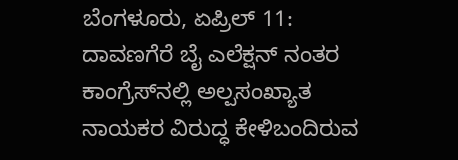ಬೆಂಗಳೂರು, ಏಪ್ರಿಲ್ 11: ದಾವಣಗೆರೆ ಬೈ ಎಲೆಕ್ಷನ್ ನಂತರ ಕಾಂಗ್ರೆಸ್‌ನಲ್ಲಿ ಅಲ್ಪಸಂಖ್ಯಾತ ನಾಯಕರ ವಿರುದ್ಧ ಕೇಳಿಬಂದಿರುವ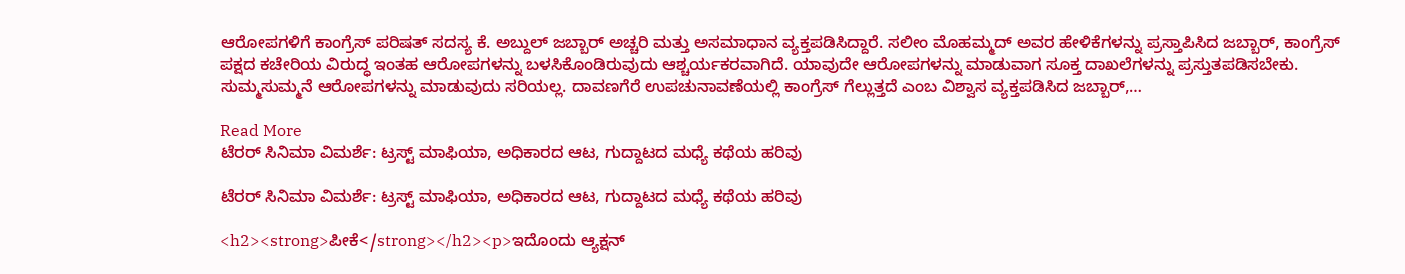ಆರೋಪಗಳಿಗೆ ಕಾಂಗ್ರೆಸ್ ಪರಿಷತ್ ಸದಸ್ಯ ಕೆ. ಅಬ್ದುಲ್ ಜಬ್ಬಾರ್ ಅಚ್ಚರಿ ಮತ್ತು ಅಸಮಾಧಾನ ವ್ಯಕ್ತಪಡಿಸಿದ್ದಾರೆ. ಸಲೀಂ ಮೊಹಮ್ಮದ್ ಅವರ ಹೇಳಿಕೆಗಳನ್ನು ಪ್ರಸ್ತಾಪಿಸಿದ ಜಬ್ಬಾರ್, ಕಾಂಗ್ರೆಸ್ ಪಕ್ಷದ ಕಚೇರಿಯ ವಿರುದ್ಧ ಇಂತಹ ಆರೋಪಗಳನ್ನು ಬಳಸಿಕೊಂಡಿರುವುದು ಆಶ್ಚರ್ಯಕರವಾಗಿದೆ. ಯಾವುದೇ ಆರೋಪಗಳನ್ನು ಮಾಡುವಾಗ ಸೂಕ್ತ ದಾಖಲೆಗಳನ್ನು ಪ್ರಸ್ತುತಪಡಿಸಬೇಕು. ಸುಮ್ಮಸುಮ್ಮನೆ ಆರೋಪಗಳನ್ನು ಮಾಡುವುದು ಸರಿಯಲ್ಲ. ದಾವಣಗೆರೆ ಉಪಚುನಾವಣೆಯಲ್ಲಿ ಕಾಂಗ್ರೆಸ್ ಗೆಲ್ಲುತ್ತದೆ ಎಂಬ ವಿಶ್ವಾಸ ವ್ಯಕ್ತಪಡಿಸಿದ ಜಬ್ಬಾರ್,…

Read More
ಟೆರರ್ ಸಿನಿಮಾ ವಿಮರ್ಶೆ: ಟ್ರಸ್ಟ್ ಮಾಫಿಯಾ, ಅಧಿಕಾರದ ಆಟ, ಗುದ್ದಾಟದ ಮಧ್ಯೆ ಕಥೆಯ ಹರಿವು

ಟೆರರ್ ಸಿನಿಮಾ ವಿಮರ್ಶೆ: ಟ್ರಸ್ಟ್ ಮಾಫಿಯಾ, ಅಧಿಕಾರದ ಆಟ, ಗುದ್ದಾಟದ ಮಧ್ಯೆ ಕಥೆಯ ಹರಿವು

<h2><strong>ಪೀಕೆ</strong></h2><p>ಇದೊಂದು ಆ್ಯಕ್ಷನ್‌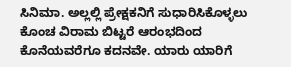ಸಿನಿಮಾ. ಅಲ್ಲಲ್ಲಿ ಪ್ರೇಕ್ಷಕನಿಗೆ ಸುಧಾರಿಸಿಕೊಳ್ಳಲು ಕೊಂಚ ವಿರಾಮ ಬಿಟ್ಟರೆ ಆರಂಭದಿಂದ ಕೊನೆಯವರೆಗೂ ಕದನವೇ. ಯಾರು ಯಾರಿಗೆ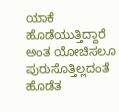ಯಾಕೆ ಹೊಡೆಯುತ್ತಿದ್ದಾರೆ ಅಂತ ಯೋಚಿಸಲೂ ಪುರುಸೊತ್ತಿಲ್ಲದಂತೆ ಹೊಡೆತ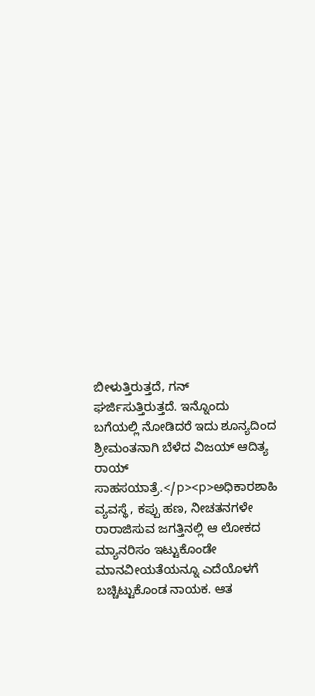ಬೀಳುತ್ತಿರುತ್ತದೆ, ಗನ್ ಘರ್ಜಿಸುತ್ತಿರುತ್ತದೆ. ಇನ್ನೊಂದು ಬಗೆಯಲ್ಲಿ ನೋಡಿದರೆ ಇದು ಶೂನ್ಯದಿಂದ ಶ್ರೀಮಂತನಾಗಿ ಬೆಳೆದ ವಿಜಯ್‌ ಆದಿತ್ಯ ರಾಯ್‌ ಸಾಹಸಯಾತ್ರೆ.</p><p>ಅಧಿಕಾರಶಾಹಿ ವ್ಯವಸ್ಥೆ, ಕಪ್ಪು ಹಣ, ನೀಚತನಗಳೇ ರಾರಾಜಿಸುವ ಜಗತ್ತಿನಲ್ಲಿ ಆ ಲೋಕದ ಮ್ಯಾನರಿಸಂ ಇಟ್ಟುಕೊಂಡೇ ಮಾನವೀಯತೆಯನ್ನೂ ಎದೆಯೊಳಗೆ ಬಚ್ಚಿಟ್ಟುಕೊಂಡ ನಾಯಕ. ಆತ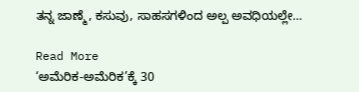ತನ್ನ ಜಾಣ್ಮೆ, ಕಸುವು, ಸಾಹಸಗಳಿಂದ ಅಲ್ಪ ಅವಧಿಯಲ್ಲೇ…

Read More
‘ಅಮೆರಿಕ-ಅಮೆರಿಕ’ಕ್ಕೆ 30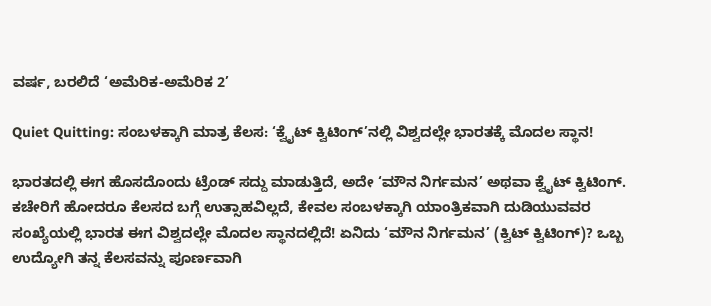ವರ್ಷ, ಬರಲಿದೆ ‘ಅಮೆರಿಕ-ಅಮೆರಿಕ 2’

Quiet Quitting: ಸಂಬಳಕ್ಕಾಗಿ ಮಾತ್ರ ಕೆಲಸ: ‘ಕ್ವೈಟ್ ಕ್ವಿಟಿಂಗ್’ನಲ್ಲಿ ವಿಶ್ವದಲ್ಲೇ ಭಾರತಕ್ಕೆ ಮೊದಲ ಸ್ಥಾನ!

ಭಾರತದಲ್ಲಿ ಈಗ ಹೊಸದೊಂದು ಟ್ರೆಂಡ್ ಸದ್ದು ಮಾಡುತ್ತಿದೆ, ಅದೇ ‘ಮೌನ ನಿರ್ಗಮನ’ ಅಥವಾ ಕ್ವೈಟ್ ಕ್ವಿಟಿಂಗ್. ಕಚೇರಿಗೆ ಹೋದರೂ ಕೆಲಸದ ಬಗ್ಗೆ ಉತ್ಸಾಹವಿಲ್ಲದೆ, ಕೇವಲ ಸಂಬಳಕ್ಕಾಗಿ ಯಾಂತ್ರಿಕವಾಗಿ ದುಡಿಯುವವರ ಸಂಖ್ಯೆಯಲ್ಲಿ ಭಾರತ ಈಗ ವಿಶ್ವದಲ್ಲೇ ಮೊದಲ ಸ್ಥಾನದಲ್ಲಿದೆ! ಏನಿದು ‘ಮೌನ ನಿರ್ಗಮನ’ (ಕ್ವಿಟ್ ಕ್ವಿಟಿಂಗ್)? ಒಬ್ಬ ಉದ್ಯೋಗಿ ತನ್ನ ಕೆಲಸವನ್ನು ಪೂರ್ಣವಾಗಿ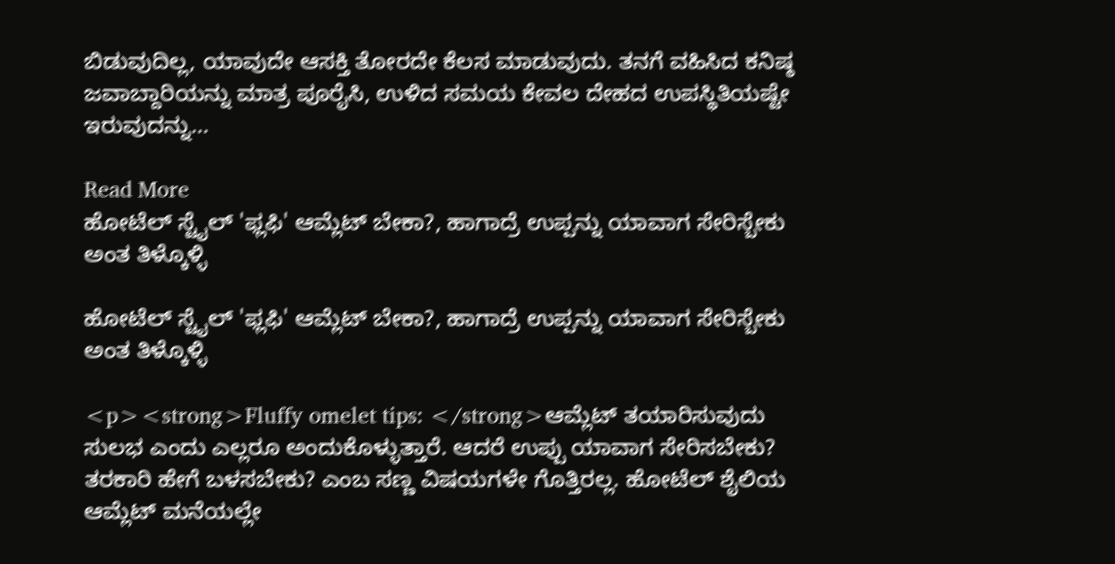ಬಿಡುವುದಿಲ್ಲ, ಯಾವುದೇ ಆಸಕ್ತಿ ತೋರದೇ ಕೆಲಸ ಮಾಡುವುದು. ತನಗೆ ವಹಿಸಿದ ಕನಿಷ್ಠ ಜವಾಬ್ದಾರಿಯನ್ನು ಮಾತ್ರ ಪೂರೈಸಿ, ಉಳಿದ ಸಮಯ ಕೇವಲ ದೇಹದ ಉಪಸ್ಥಿತಿಯಷ್ಟೇ ಇರುವುದನ್ನು…

Read More
ಹೋಟೆಲ್ ಸ್ಟೈಲ್ 'ಫ್ಲಫಿ' ಆಮ್ಲೆಟ್ ಬೇಕಾ?, ಹಾಗಾದ್ರೆ ಉಪ್ಪನ್ನು ಯಾವಾಗ ಸೇರಿಸ್ಬೇಕು ಅಂತ ತಿಳ್ಕೊಳ್ಳಿ

ಹೋಟೆಲ್ ಸ್ಟೈಲ್ 'ಫ್ಲಫಿ' ಆಮ್ಲೆಟ್ ಬೇಕಾ?, ಹಾಗಾದ್ರೆ ಉಪ್ಪನ್ನು ಯಾವಾಗ ಸೇರಿಸ್ಬೇಕು ಅಂತ ತಿಳ್ಕೊಳ್ಳಿ

<p><strong>Fluffy omelet tips: </strong>ಆಮ್ಲೆಟ್ ತಯಾರಿಸುವುದು ಸುಲಭ ಎಂದು ಎಲ್ಲರೂ ಅಂದುಕೊಳ್ಳುತ್ತಾರೆ. ಆದರೆ ಉಪ್ಪು ಯಾವಾಗ ಸೇರಿಸಬೇಕು? ತರಕಾರಿ ಹೇಗೆ ಬಳಸಬೇಕು? ಎಂಬ ಸಣ್ಣ ವಿಷಯಗಳೇ ಗೊತ್ತಿರಲ್ಲ. ಹೋಟೆಲ್ ಶೈಲಿಯ ಆಮ್ಲೆಟ್ ಮನೆಯಲ್ಲೇ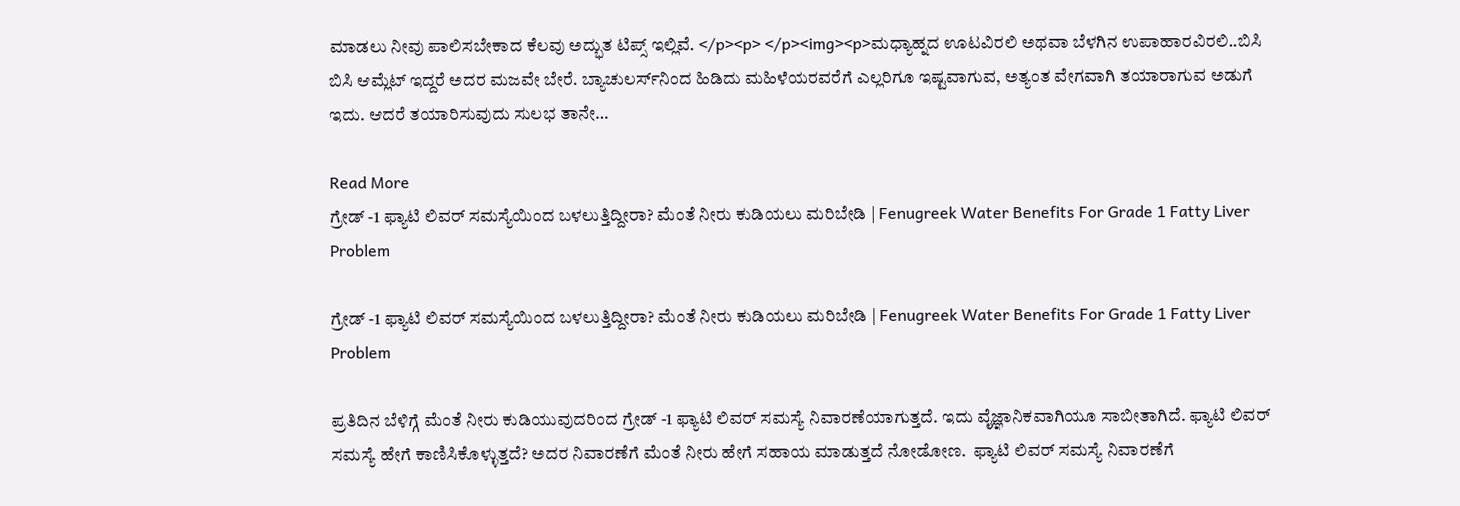ಮಾಡಲು ನೀವು ಪಾಲಿಸಬೇಕಾದ ಕೆಲವು ಅದ್ಭುತ ಟಿಪ್ಸ್ ಇಲ್ಲಿವೆ. </p><p> </p><img><p>ಮಧ್ಯಾಹ್ನದ ಊಟವಿರಲಿ ಅಥವಾ ಬೆಳಗಿನ ಉಪಾಹಾರವಿರಲಿ..ಬಿಸಿ ಬಿಸಿ ಆಮ್ಲೆಟ್ ಇದ್ದರೆ ಅದರ ಮಜವೇ ಬೇರೆ. ಬ್ಯಾಚುಲರ್ಸ್‌ನಿಂದ ಹಿಡಿದು ಮಹಿಳೆಯರವರೆಗೆ ಎಲ್ಲರಿಗೂ ಇಷ್ಟವಾಗುವ, ಅತ್ಯಂತ ವೇಗವಾಗಿ ತಯಾರಾಗುವ ಅಡುಗೆ ಇದು. ಆದರೆ ತಯಾರಿಸುವುದು ಸುಲಭ ತಾನೇ…

Read More
ಗ್ರೇಡ್ -1 ಫ್ಯಾಟಿ ಲಿವರ್ ಸಮಸ್ಯೆಯಿಂದ ಬಳಲುತ್ತಿದ್ದೀರಾ? ಮೆಂತೆ ನೀರು ಕುಡಿಯಲು ಮರಿಬೇಡಿ | Fenugreek Water Benefits For Grade 1 Fatty Liver Problem

ಗ್ರೇಡ್ -1 ಫ್ಯಾಟಿ ಲಿವರ್ ಸಮಸ್ಯೆಯಿಂದ ಬಳಲುತ್ತಿದ್ದೀರಾ? ಮೆಂತೆ ನೀರು ಕುಡಿಯಲು ಮರಿಬೇಡಿ | Fenugreek Water Benefits For Grade 1 Fatty Liver Problem

ಪ್ರತಿದಿನ ಬೆಳಿಗ್ಗೆ ಮೆಂತೆ ನೀರು ಕುಡಿಯುವುದರಿಂದ ಗ್ರೇಡ್ -1 ಫ್ಯಾಟಿ ಲಿವರ್ ಸಮಸ್ಯೆ ನಿವಾರಣೆಯಾಗುತ್ತದೆ. ಇದು ವೈಜ್ಞಾನಿಕವಾಗಿಯೂ ಸಾಬೀತಾಗಿದೆ. ಫ್ಯಾಟಿ ಲಿವರ್ ಸಮಸ್ಯೆ ಹೇಗೆ ಕಾಣಿಸಿಕೊಳ್ಳುತ್ತದೆ? ಅದರ ನಿವಾರಣೆಗೆ ಮೆಂತೆ ನೀರು ಹೇಗೆ ಸಹಾಯ ಮಾಡುತ್ತದೆ ನೋಡೋಣ.  ಫ್ಯಾಟಿ ಲಿವರ್ ಸಮಸ್ಯೆ ನಿವಾರಣೆಗೆ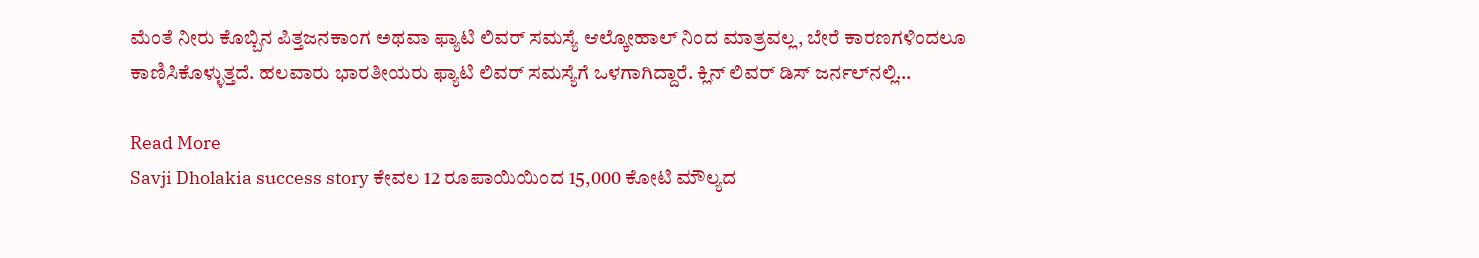ಮೆಂತೆ ನೀರು ಕೊಬ್ಬಿನ ಪಿತ್ತಜನಕಾಂಗ ಅಥವಾ ಫ್ಯಾಟಿ ಲಿವರ್ ಸಮಸ್ಯೆ ಆಲ್ಕೋಹಾಲ್ ನಿಂದ ಮಾತ್ರವಲ್ಲ, ಬೇರೆ ಕಾರಣಗಳಿಂದಲೂ ಕಾಣಿಸಿಕೊಳ್ಳುತ್ತದೆ. ಹಲವಾರು ಭಾರತೀಯರು ಫ್ಯಾಟಿ ಲಿವರ್ ಸಮಸ್ಯೆಗೆ ಒಳಗಾಗಿದ್ದಾರೆ. ಕ್ಲಿನ್ ಲಿವರ್ ಡಿಸ್ ಜರ್ನಲ್‌ನಲ್ಲಿ…

Read More
Savji Dholakia success story ಕೇವಲ 12 ರೂಪಾಯಿಯಿಂದ 15,000 ಕೋಟಿ ಮೌಲ್ಯದ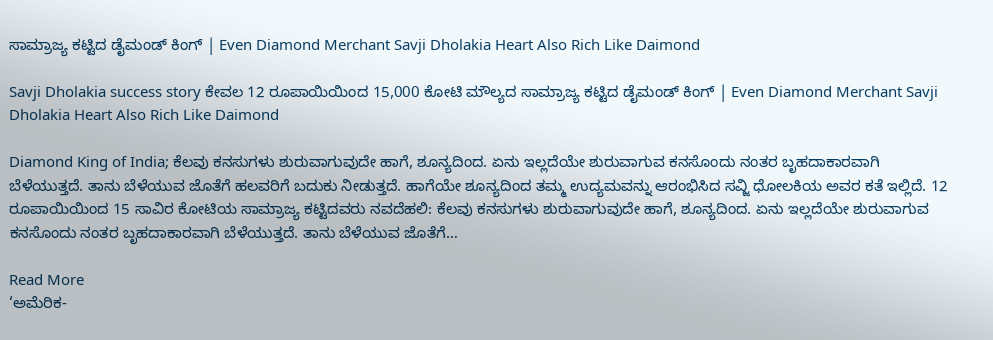ಸಾಮ್ರಾಜ್ಯ ಕಟ್ಟಿದ ಡೈಮಂಡ್ ಕಿಂಗ್ | Even Diamond Merchant Savji Dholakia Heart Also Rich Like Daimond

Savji Dholakia success story ಕೇವಲ 12 ರೂಪಾಯಿಯಿಂದ 15,000 ಕೋಟಿ ಮೌಲ್ಯದ ಸಾಮ್ರಾಜ್ಯ ಕಟ್ಟಿದ ಡೈಮಂಡ್ ಕಿಂಗ್ | Even Diamond Merchant Savji Dholakia Heart Also Rich Like Daimond

Diamond King of India; ಕೆಲವು ಕನಸುಗಳು ಶುರುವಾಗುವುದೇ ಹಾಗೆ, ಶೂನ್ಯದಿಂದ. ಏನು ಇಲ್ಲದೆಯೇ ಶುರುವಾಗುವ ಕನಸೊಂದು ನಂತರ ಬೃಹದಾಕಾರವಾಗಿ ಬೆಳೆಯುತ್ತದೆ. ತಾನು ಬೆಳೆಯುವ ಜೊತೆಗೆ ಹಲವರಿಗೆ ಬದುಕು ನೀಡುತ್ತದೆ. ಹಾಗೆಯೇ ಶೂನ್ಯದಿಂದ ತಮ್ಮ ಉದ್ಯಮವನ್ನು ಆರಂಭಿಸಿದ ಸವ್ಜಿ ಧೋಲಕಿಯ ಅವರ ಕತೆ ಇಲ್ಲಿದೆ. 12 ರೂಪಾಯಿಯಿಂದ 15 ಸಾವಿರ ಕೋಟಿಯ ಸಾಮ್ರಾಜ್ಯ ಕಟ್ಟಿದವರು ನವದೆಹಲಿ: ಕೆಲವು ಕನಸುಗಳು ಶುರುವಾಗುವುದೇ ಹಾಗೆ, ಶೂನ್ಯದಿಂದ. ಏನು ಇಲ್ಲದೆಯೇ ಶುರುವಾಗುವ ಕನಸೊಂದು ನಂತರ ಬೃಹದಾಕಾರವಾಗಿ ಬೆಳೆಯುತ್ತದೆ. ತಾನು ಬೆಳೆಯುವ ಜೊತೆಗೆ…

Read More
‘ಅಮೆರಿಕ-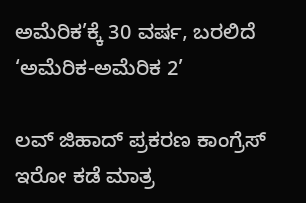ಅಮೆರಿಕ’ಕ್ಕೆ 30 ವರ್ಷ, ಬರಲಿದೆ ‘ಅಮೆರಿಕ-ಅಮೆರಿಕ 2’

ಲವ್ ಜಿಹಾದ್ ಪ್ರಕರಣ ಕಾಂಗ್ರೆಸ್ ಇರೋ ಕಡೆ ಮಾತ್ರ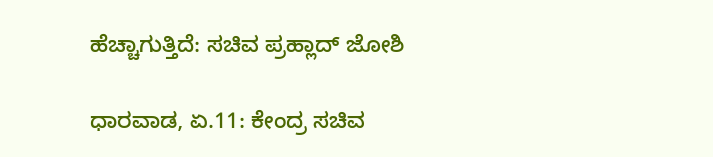ಹೆಚ್ಚಾಗುತ್ತಿದೆ: ಸಚಿವ ಪ್ರಹ್ಲಾದ್ ಜೋಶಿ

ಧಾರವಾಡ, ಏ.11: ಕೇಂದ್ರ ಸಚಿವ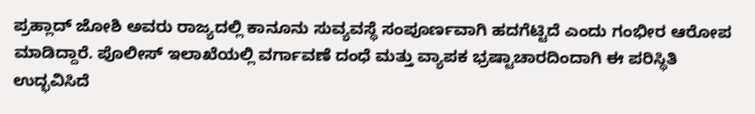ಪ್ರಹ್ಲಾದ್ ಜೋಶಿ ಅವರು ರಾಜ್ಯದಲ್ಲಿ ಕಾನೂನು ಸುವ್ಯವಸ್ಥೆ ಸಂಪೂರ್ಣವಾಗಿ ಹದಗೆಟ್ಟಿದೆ ಎಂದು ಗಂಭೀರ ಆರೋಪ ಮಾಡಿದ್ದಾರೆ. ಪೊಲೀಸ್ ಇಲಾಖೆಯಲ್ಲಿ ವರ್ಗಾವಣೆ ದಂಧೆ ಮತ್ತು ವ್ಯಾಪಕ ಭ್ರಷ್ಟಾಚಾರದಿಂದಾಗಿ ಈ ಪರಿಸ್ಥಿತಿ ಉದ್ಭವಿಸಿದೆ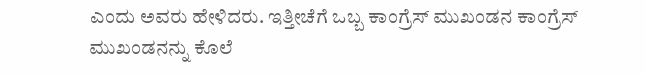ಎಂದು ಅವರು ಹೇಳಿದರು. ಇತ್ತೀಚೆಗೆ ಒಬ್ಬ ಕಾಂಗ್ರೆಸ್ ಮುಖಂಡನ ಕಾಂಗ್ರೆಸ್ ಮುಖಂಡನನ್ನು ಕೊಲೆ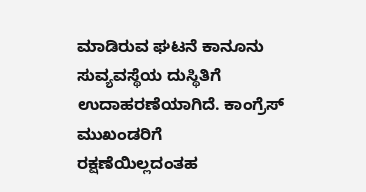ಮಾಡಿರುವ ಘಟನೆ ಕಾನೂನು ಸುವ್ಯವಸ್ಥೆಯ ದುಸ್ಥಿತಿಗೆ ಉದಾಹರಣೆಯಾಗಿದೆ. ಕಾಂಗ್ರೆಸ್ ಮುಖಂಡರಿಗೆ ರಕ್ಷಣೆಯಿಲ್ಲದಂತಹ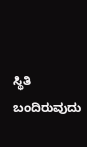ಸ್ಥಿತಿ ಬಂದಿರುವುದು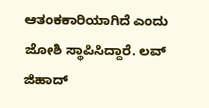ಆತಂಕಕಾರಿಯಾಗಿದೆ ಎಂದು ಜೋಶಿ ಸ್ಥಾಪಿಸಿದ್ದಾರೆ. ಲವ್ ಜಿಹಾದ್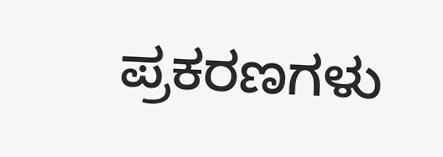ಪ್ರಕರಣಗಳು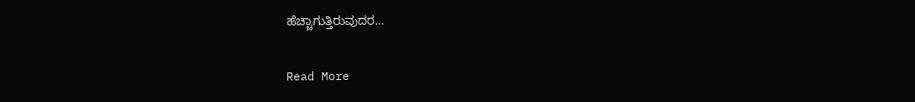ಹೆಚ್ಚಾಗುತ್ತಿರುವುದರ…

Read More